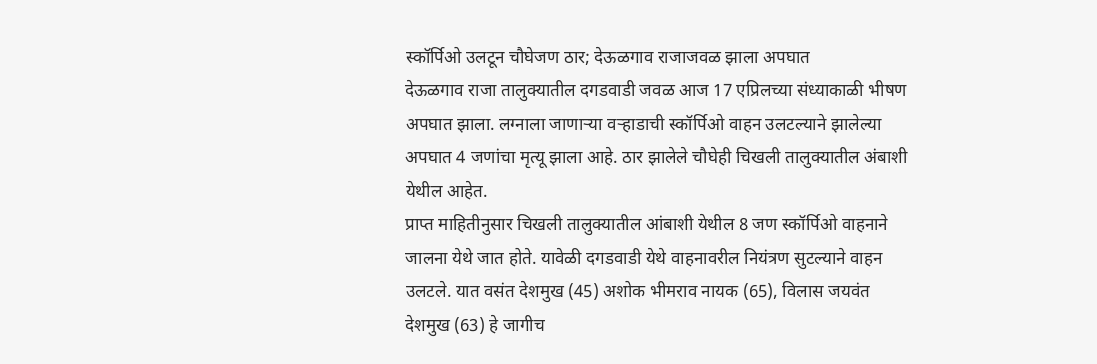स्कॉर्पिओ उलटून चौघेजण ठार; देऊळगाव राजाजवळ झाला अपघात
देऊळगाव राजा तालुक्यातील दगडवाडी जवळ आज 17 एप्रिलच्या संध्याकाळी भीषण अपघात झाला. लग्नाला जाणाऱ्या वऱ्हाडाची स्कॉर्पिओ वाहन उलटल्याने झालेल्या अपघात 4 जणांचा मृत्यू झाला आहे. ठार झालेले चौघेही चिखली तालुक्यातील अंबाशी येथील आहेत.
प्राप्त माहितीनुसार चिखली तालुक्यातील आंबाशी येथील 8 जण स्कॉर्पिओ वाहनाने जालना येथे जात होते. यावेळी दगडवाडी येथे वाहनावरील नियंत्रण सुटल्याने वाहन उलटले. यात वसंत देशमुख (45) अशोक भीमराव नायक (65), विलास जयवंत देशमुख (63) हे जागीच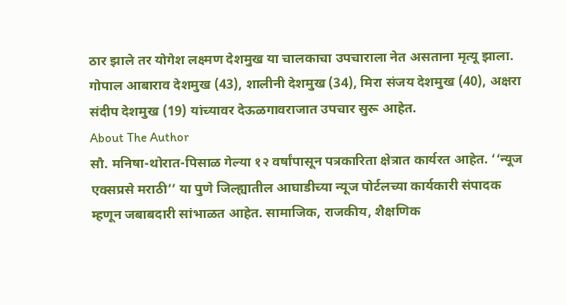ठार झाले तर योगेश लक्ष्मण देशमुख या चालकाचा उपचाराला नेत असताना मृत्यू झाला. गोपाल आबाराव देशमुख (43), शालीनी देशमुख (34), मिरा संजय देशमुख (40), अक्षरा संदीप देशमुख (19) यांच्यावर देऊळगावराजात उपचार सुरू आहेत.
About The Author
सौ. मनिषा-थोरात-पिसाळ गेल्या १२ वर्षांपासून पत्रकारिता क्षेत्रात कार्यरत आहेत. ‘‘न्यूज एक्सप्रसे मराठी’’ या पुणे जिल्ह्यातील आघाडीच्या न्यूज पोर्टलच्या कार्यकारी संपादक म्हणून जबाबदारी सांभाळत आहेत. सामाजिक, राजकीय, शैक्षणिक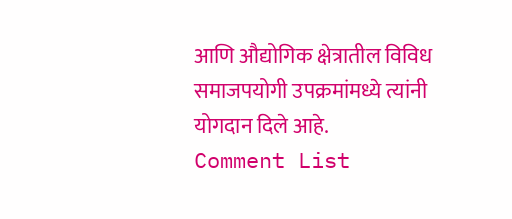आणि औद्योगिक क्षेत्रातील विविध समाजपयोगी उपक्रमांमध्ये त्यांनी योगदान दिले आहे.
Comment List